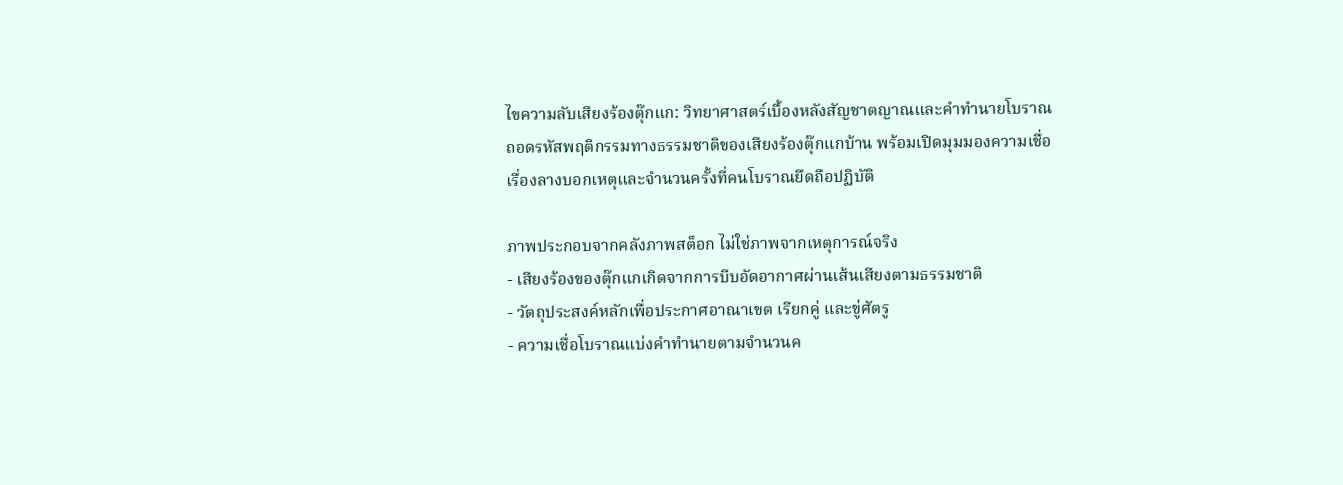ไขความลับเสียงร้องตุ๊กแก: วิทยาศาสตร์เบื้องหลังสัญชาตญาณและคำทำนายโบราณ
ถอดรหัสพฤติกรรมทางธรรมชาติของเสียงร้องตุ๊กแกบ้าน พร้อมเปิดมุมมองความเชื่อเรื่องลางบอกเหตุและจำนวนครั้งที่คนโบราณยึดถือปฏิบัติ

ภาพประกอบจากคลังภาพสต็อก ไม่ใช่ภาพจากเหตุการณ์จริง
- เสียงร้องของตุ๊กแกเกิดจากการบีบอัดอากาศผ่านเส้นเสียงตามธรรมชาติ
- วัตถุประสงค์หลักเพื่อประกาศอาณาเขต เรียกคู่ และขู่ศัตรู
- ความเชื่อโบราณแบ่งคำทำนายตามจำนวนค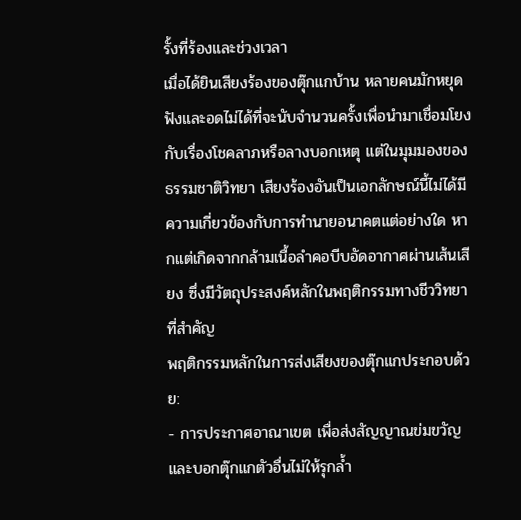รั้งที่ร้องและช่วงเวลา
เมื่อได้ยินเสียงร้องของตุ๊กแกบ้าน หลายคนมักหยุดฟังและอดไม่ได้ที่จะนับจำนวนครั้งเพื่อนำมาเชื่อมโยงกับเรื่องโชคลาภหรือลางบอกเหตุ แต่ในมุมมองของธรรมชาติวิทยา เสียงร้องอันเป็นเอกลักษณ์นี้ไม่ได้มีความเกี่ยวข้องกับการทำนายอนาคตแต่อย่างใด หากแต่เกิดจากกล้ามเนื้อลำคอบีบอัดอากาศผ่านเส้นเสียง ซึ่งมีวัตถุประสงค์หลักในพฤติกรรมทางชีววิทยาที่สำคัญ
พฤติกรรมหลักในการส่งเสียงของตุ๊กแกประกอบด้วย:
- การประกาศอาณาเขต เพื่อส่งสัญญาณข่มขวัญและบอกตุ๊กแกตัวอื่นไม่ให้รุกล้ำ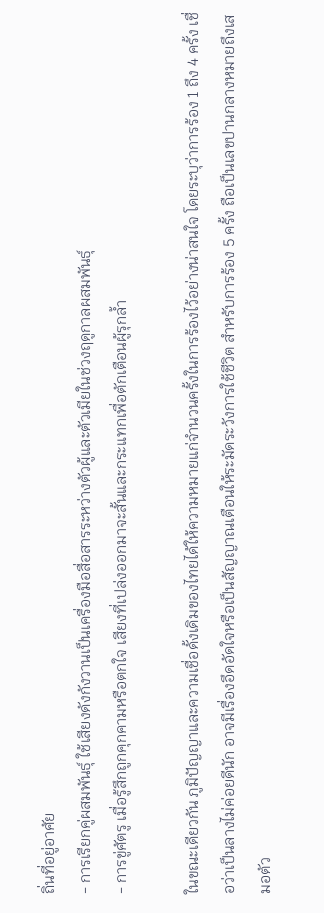ถิ่นที่อยู่อาศัย
- การเรียกคู่ผสมพันธุ์ ใช้เสียงดังกังวานเป็นเครื่องมือสื่อสารระหว่างตัวผู้และตัวเมียในช่วงฤดูกาลผสมพันธุ์
- การขู่ศัตรู เมื่อรู้สึกถูกคุกคามหรือตกใจ เสียงที่เปล่งออกมาจะสั้นและกระแทกเพื่อตักเตือนผู้รุกล้ำ

ในขณะเดียวกัน ภูมิปัญญาและความเชื่อดั้งเดิมของไทยได้ให้ความหมายแก่จำนวนครั้งในการร้องไว้อย่างน่าสนใจ โดยระบุว่าการร้อง 1 ถึง 4 ครั้ง เชื่อว่าเป็นลางไม่ค่อยดีนัก อาจมีเรื่องอึดอัดใจหรือเป็นสัญญาณเตือนให้ระมัดระวังการใช้ชีวิต สำหรับการร้อง 5 ครั้ง ถือเป็นเลขปานกลางหมายถึงเสมอตัว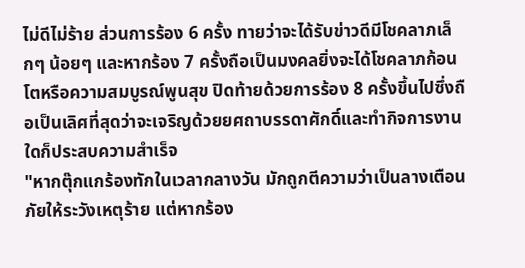ไม่ดีไม่ร้าย ส่วนการร้อง 6 ครั้ง ทายว่าจะได้รับข่าวดีมีโชคลาภเล็กๆ น้อยๆ และหากร้อง 7 ครั้งถือเป็นมงคลยิ่งจะได้โชคลาภก้อนโตหรือความสมบูรณ์พูนสุข ปิดท้ายด้วยการร้อง 8 ครั้งขึ้นไปซึ่งถือเป็นเลิศที่สุดว่าจะเจริญด้วยยศถาบรรดาศักดิ์และทำกิจการงานใดก็ประสบความสำเร็จ
"หากตุ๊กแกร้องทักในเวลากลางวัน มักถูกตีความว่าเป็นลางเตือนภัยให้ระวังเหตุร้าย แต่หากร้อง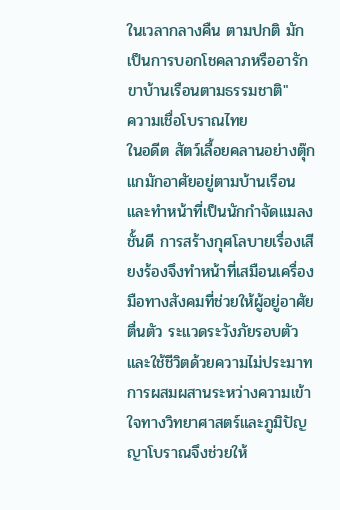ในเวลากลางคืน ตามปกติ มักเป็นการบอกโชคลาภหรืออารักขาบ้านเรือนตามธรรมชาติ"
ความเชื่อโบราณไทย
ในอดีต สัตว์เลื้อยคลานอย่างตุ๊กแกมักอาศัยอยู่ตามบ้านเรือนและทำหน้าที่เป็นนักกำจัดแมลงชั้นดี การสร้างกุศโลบายเรื่องเสียงร้องจึงทำหน้าที่เสมือนเครื่องมือทางสังคมที่ช่วยให้ผู้อยู่อาศัยตื่นตัว ระแวดระวังภัยรอบตัว และใช้ชีวิตด้วยความไม่ประมาท การผสมผสานระหว่างความเข้าใจทางวิทยาศาสตร์และภูมิปัญญาโบราณจึงช่วยให้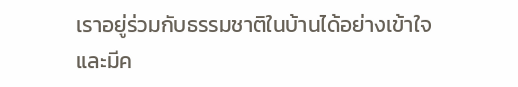เราอยู่ร่วมกับธรรมชาติในบ้านได้อย่างเข้าใจและมีค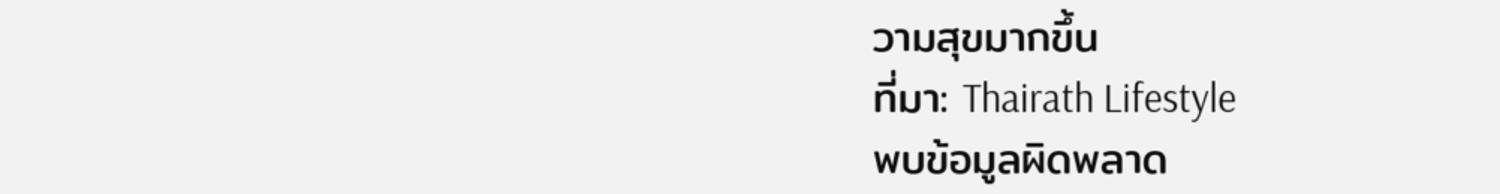วามสุขมากขึ้น
ที่มา: Thairath Lifestyle
พบข้อมูลผิดพลาด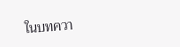ในบทควา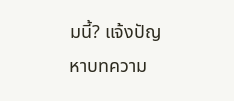มนี้? แจ้งปัญหาบทความ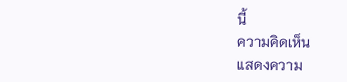นี้
ความคิดเห็น
แสดงความ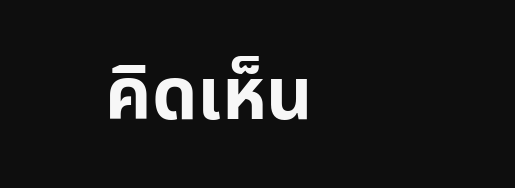คิดเห็น